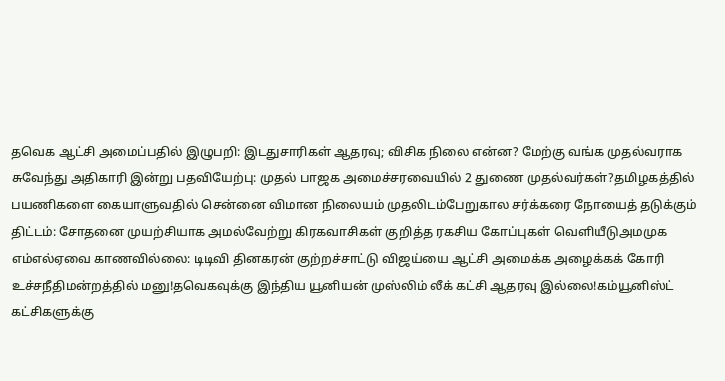தவெக ஆட்சி அமைப்பதில் இழுபறி: இடதுசாரிகள் ஆதரவு; விசிக நிலை என்ன? மேற்கு வங்க முதல்வராக சுவேந்து அதிகாரி இன்று பதவியேற்பு: முதல் பாஜக அமைச்சரவையில் 2 துணை முதல்வர்கள்?தமிழகத்தில் பயணிகளை கையாளுவதில் சென்னை விமான நிலையம் முதலிடம்பேறுகால சர்க்கரை நோயைத் தடுக்கும் திட்டம்: சோதனை முயற்சியாக அமல்வேற்று கிரகவாசிகள் குறித்த ரகசிய கோப்புகள் வெளியீடுஅமமுக எம்எல்ஏவை காணவில்லை: டிடிவி தினகரன் குற்றச்சாட்டு விஜய்யை ஆட்சி அமைக்க அழைக்கக் கோரி உச்சநீதிமன்றத்தில் மனு!தவெகவுக்கு இந்திய யூனியன் முஸ்லிம் லீக் கட்சி ஆதரவு இல்லை!கம்யூனிஸ்ட் கட்சிகளுக்கு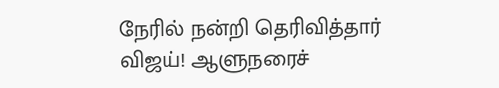நேரில் நன்றி தெரிவித்தார் விஜய்! ஆளுநரைச்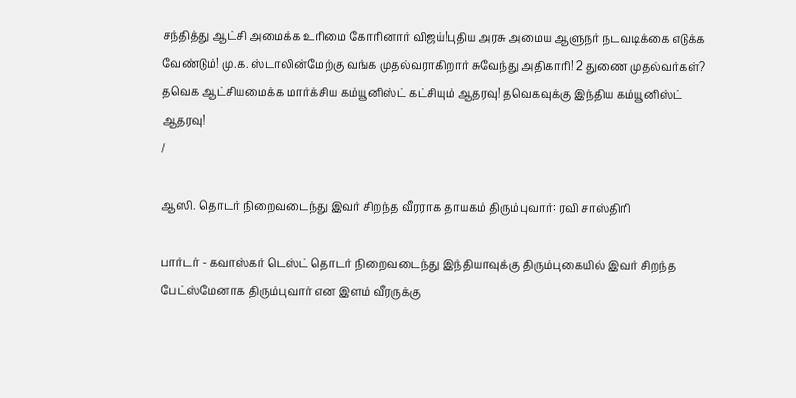சந்தித்து ஆட்சி அமைக்க உரிமை கோரினார் விஜய்!புதிய அரசு அமைய ஆளுநர் நடவடிக்கை எடுக்க வேண்டும்! மு.க. ஸ்டாலின்மேற்கு வங்க முதல்வராகிறார் சுவேந்து அதிகாரி! 2 துணை முதல்வர்கள்? தவெக ஆட்சியமைக்க மார்க்சிய கம்யூனிஸ்ட் கட்சியும் ஆதரவு! தவெகவுக்கு இந்திய கம்யூனிஸ்ட் ஆதரவு!
/

ஆஸி. தொடர் நிறைவடைந்து இவர் சிறந்த வீரராக தாயகம் திரும்புவார்: ரவி சாஸ்திரி

பார்டர் - கவாஸ்கர் டெஸ்ட் தொடர் நிறைவடைந்து இந்தியாவுக்கு திரும்புகையில் இவர் சிறந்த பேட்ஸ்மேனாக திரும்புவார் என இளம் வீரருக்கு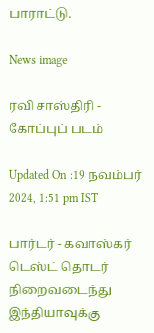பாராட்டு.

News image

ரவி சாஸ்திரி - கோப்புப் படம்

Updated On :19 நவம்பர் 2024, 1:51 pm IST

பார்டர் - கவாஸ்கர் டெஸ்ட் தொடர் நிறைவடைந்து இந்தியாவுக்கு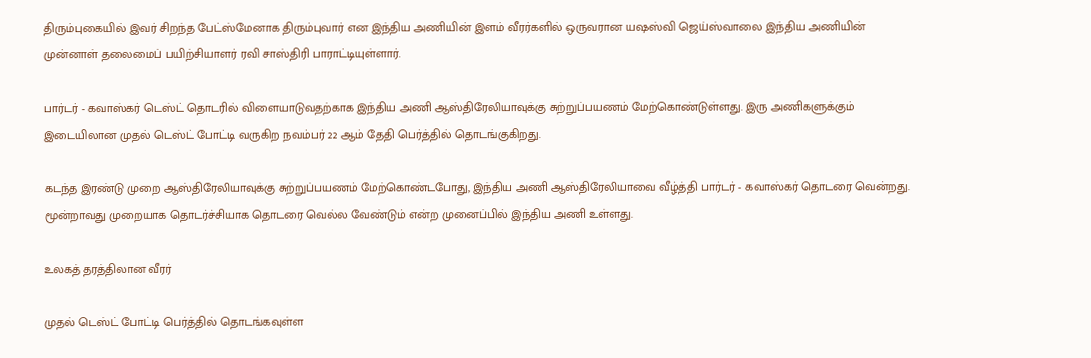திரும்புகையில் இவர் சிறந்த பேட்ஸ்மேனாக திரும்புவார் என இந்திய அணியின் இளம் வீரர்களில் ஒருவரான யஷஸ்வி ஜெய்ஸ்வாலை இந்திய அணியின் முன்னாள் தலைமைப் பயிற்சியாளர் ரவி சாஸ்திரி பாராட்டியுள்ளார்.

பார்டர் - கவாஸ்கர் டெஸ்ட் தொடரில் விளையாடுவதற்காக இந்திய அணி ஆஸ்திரேலியாவுக்கு சுற்றுப்பயணம் மேற்கொண்டுள்ளது. இரு அணிகளுக்கும் இடையிலான முதல் டெஸ்ட் போட்டி வருகிற நவம்பர் 22 ஆம் தேதி பெர்த்தில் தொடங்குகிறது.

கடந்த இரண்டு முறை ஆஸ்திரேலியாவுக்கு சுற்றுப்பயணம் மேற்கொண்டபோது, இந்திய அணி ஆஸ்திரேலியாவை வீழ்த்தி பார்டர் - கவாஸ்கர் தொடரை வென்றது. மூன்றாவது முறையாக தொடர்ச்சியாக தொடரை வெல்ல வேண்டும் என்ற முனைப்பில் இந்திய அணி உள்ளது.

உலகத் தரத்திலான வீரர்

முதல் டெஸ்ட் போட்டி பெர்த்தில் தொடங்கவுள்ள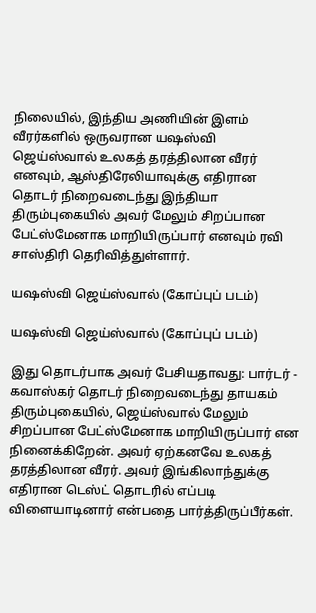நிலையில், இந்திய அணியின் இளம் வீரர்களில் ஒருவரான யஷஸ்வி ஜெய்ஸ்வால் உலகத் தரத்திலான வீரர் எனவும், ஆஸ்திரேலியாவுக்கு எதிரான தொடர் நிறைவடைந்து இந்தியா திரும்புகையில் அவர் மேலும் சிறப்பான பேட்ஸ்மேனாக மாறியிருப்பார் எனவும் ரவி சாஸ்திரி தெரிவித்துள்ளார்.

யஷஸ்வி ஜெய்ஸ்வால் (கோப்புப் படம்)

யஷஸ்வி ஜெய்ஸ்வால் (கோப்புப் படம்)

இது தொடர்பாக அவர் பேசியதாவது: பார்டர் - கவாஸ்கர் தொடர் நிறைவடைந்து தாயகம் திரும்புகையில், ஜெய்ஸ்வால் மேலும் சிறப்பான பேட்ஸ்மேனாக மாறியிருப்பார் என நினைக்கிறேன். அவர் ஏற்கனவே உலகத் தரத்திலான வீரர். அவர் இங்கிலாந்துக்கு எதிரான டெஸ்ட் தொடரில் எப்படி விளையாடினார் என்பதை பார்த்திருப்பீர்கள்.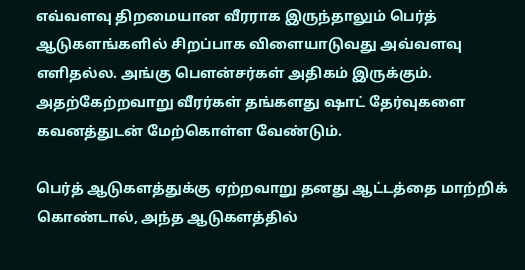எவ்வளவு திறமையான வீரராக இருந்தாலும் பெர்த் ஆடுகளங்களில் சிறப்பாக விளையாடுவது அவ்வளவு எளிதல்ல. அங்கு பௌன்சர்கள் அதிகம் இருக்கும். அதற்கேற்றவாறு வீரர்கள் தங்களது ஷாட் தேர்வுகளை கவனத்துடன் மேற்கொள்ள வேண்டும்.

பெர்த் ஆடுகளத்துக்கு ஏற்றவாறு தனது ஆட்டத்தை மாற்றிக் கொண்டால், அந்த ஆடுகளத்தில்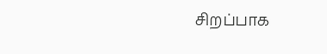சிறப்பாக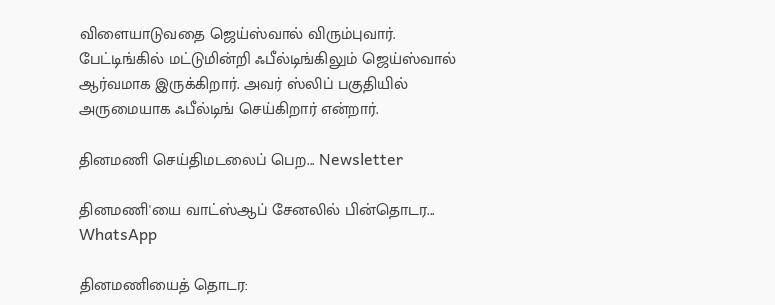விளையாடுவதை ஜெய்ஸ்வால் விரும்புவார். பேட்டிங்கில் மட்டுமின்றி ஃபீல்டிங்கிலும் ஜெய்ஸ்வால் ஆர்வமாக இருக்கிறார். அவர் ஸ்லிப் பகுதியில் அருமையாக ஃபீல்டிங் செய்கிறார் என்றார்.

தினமணி செய்திமடலைப் பெற... Newsletter

தினமணி'யை வாட்ஸ்ஆப் சேனலில் பின்தொடர... WhatsApp

தினமணியைத் தொடர: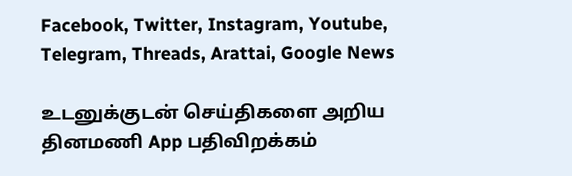Facebook, Twitter, Instagram, Youtube, Telegram, Threads, Arattai, Google News

உடனுக்குடன் செய்திகளை அறிய தினமணி App பதிவிறக்கம்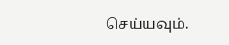செய்யவும்.